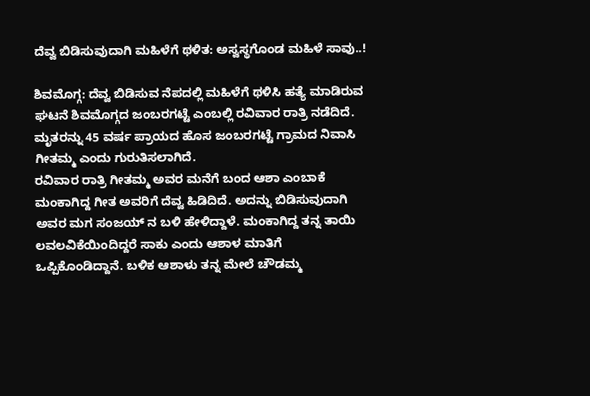ದೆವ್ವ ಬಿಡಿಸುವುದಾಗಿ ಮಹಿಳೆಗೆ ಥಳಿತ: ಅಸ್ವಸ್ಥಗೊಂಡ ಮಹಿಳೆ ಸಾವು..!

ಶಿವಮೊಗ್ಗ: ದೆವ್ವ ಬಿಡಿಸುವ ನೆಪದಲ್ಲಿ ಮಹಿಳೆಗೆ ಥಳಿಸಿ ಹತ್ಯೆ ಮಾಡಿರುವ ಘಟನೆ ಶಿವಮೊಗ್ಗದ ಜಂಬರಗಟ್ಟೆ ಎಂಬಲ್ಲಿ ರವಿವಾರ ರಾತ್ರಿ ನಡೆದಿದೆ.
ಮೃತರನ್ನು 45 ವರ್ಷ ಪ್ರಾಯದ ಹೊಸ ಜಂಬರಗಟ್ಟೆ ಗ್ರಾಮದ ನಿವಾಸಿ ಗೀತಮ್ಮ ಎಂದು ಗುರುತಿಸಲಾಗಿದೆ.
ರವಿವಾರ ರಾತ್ರಿ ಗೀತಮ್ಮ ಅವರ ಮನೆಗೆ ಬಂದ ಆಶಾ ಎಂಬಾಕೆ ಮಂಕಾಗಿದ್ದ ಗೀತ ಅವರಿಗೆ ದೆವ್ವ ಹಿಡಿದಿದೆ. ಅದನ್ನು ಬಿಡಿಸುವುದಾಗಿ ಅವರ ಮಗ ಸಂಜಯ್‌ ನ ಬಳಿ ಹೇಳಿದ್ದಾಳೆ. ಮಂಕಾಗಿದ್ದ ತನ್ನ ತಾಯಿ ಲವಲವಿಕೆಯಿಂದಿದ್ದರೆ ಸಾಕು ಎಂದು ಆಶಾಳ ಮಾತಿಗೆ ಒಪ್ಪಿಕೊಂಡಿದ್ದಾನೆ. ಬಳಿಕ ಆಶಾಳು ತನ್ನ ಮೇಲೆ ಚೌಡಮ್ಮ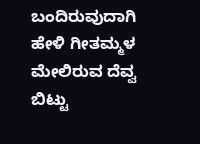ಬಂದಿರುವುದಾಗಿ ಹೇಳಿ ಗೀತಮ್ಮಳ ಮೇಲಿರುವ ದೆವ್ವ ಬಿಟ್ಟು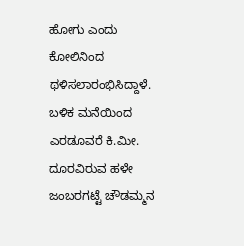ಹೋಗು ಎಂದು ಕೋಲಿನಿಂದ ಥಳಿಸಲಾರಂಭಿಸಿದ್ದಾಳೆ. ಬಳಿಕ ಮನೆಯಿಂದ ಎರಡೂವರೆ ಕಿ.ಮೀ. ದೂರವಿರುವ ಹಳೇ ಜಂಬರಗಟ್ಟೆ ಚೌಡಮ್ಮನ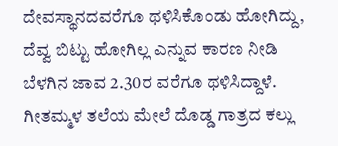ದೇವಸ್ಥಾನದವರೆಗೂ ಥಳಿಸಿಕೊಂಡು ಹೋಗಿದ್ದು, ದೆವ್ವ ಬಿಟ್ಟು ಹೋಗಿಲ್ಲ ಎನ್ನುವ ಕಾರಣ ನೀಡಿ ಬೆಳಗಿನ ಜಾವ 2.30ರ ವರೆಗೂ ಥಳಿಸಿದ್ದಾಳೆ. ಗೀತಮ್ಮಳ ತಲೆಯ ಮೇಲೆ ದೊಡ್ಡ ಗಾತ್ರದ ಕಲ್ಲು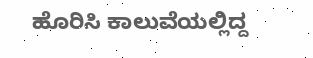ಹೊರಿಸಿ ಕಾಲುವೆಯಲ್ಲಿದ್ದ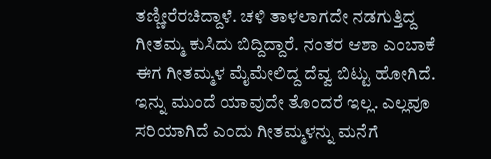ತಣ್ಣೀರೆರಚಿದ್ದಾಳೆ. ಚಳಿ ತಾಳಲಾಗದೇ ನಡಗುತ್ತಿದ್ದ ಗೀತಮ್ಮ ಕುಸಿದು ಬಿದ್ದಿದ್ದಾರೆ. ನಂತರ ಆಶಾ ಎಂಬಾಕೆ ಈಗ ಗೀತಮ್ಮಳ ಮೈಮೇಲಿದ್ದ ದೆವ್ವ ಬಿಟ್ಟು ಹೋಗಿದೆ. ಇನ್ನು ಮುಂದೆ ಯಾವುದೇ ತೊಂದರೆ ಇಲ್ಲ. ಎಲ್ಲವೂ ಸರಿಯಾಗಿದೆ ಎಂದು ಗೀತಮ್ಮಳನ್ನು ಮನೆಗೆ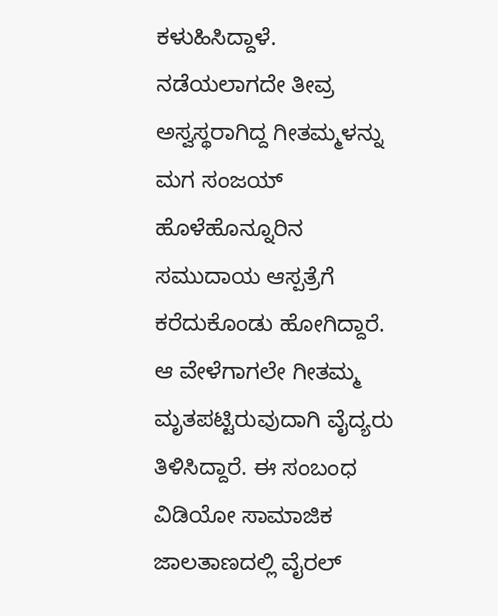ಕಳುಹಿಸಿದ್ದಾಳೆ.
ನಡೆಯಲಾಗದೇ ತೀವ್ರ ಅಸ್ವಸ್ಥರಾಗಿದ್ದ ಗೀತಮ್ಮಳನ್ನು ಮಗ ಸಂಜಯ್‌ ಹೊಳೆಹೊನ್ನೂರಿನ ಸಮುದಾಯ ಆಸ್ಪತ್ರೆಗೆ ಕರೆದುಕೊಂಡು ಹೋಗಿದ್ದಾರೆ. ಆ ವೇಳೆಗಾಗಲೇ ಗೀತಮ್ಮ ಮೃತಪಟ್ಟಿರುವುದಾಗಿ ವೈದ್ಯರು ತಿಳಿಸಿದ್ದಾರೆ. ಈ ಸಂಬಂಧ ವಿಡಿಯೋ ಸಾಮಾಜಿಕ ಜಾಲತಾಣದಲ್ಲಿ ವೈರಲ್‌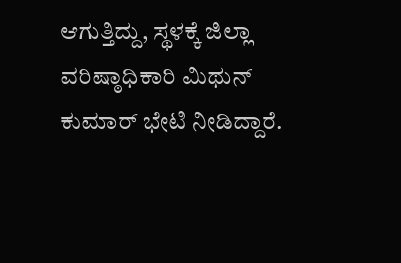ಆಗುತ್ತಿದ್ದು, ಸ್ಥಳಕ್ಕೆ ಜಿಲ್ಲಾ ವರಿಷ್ಠಾಧಿಕಾರಿ ಮಿಥುನ್‌ ಕುಮಾರ್‌ ಭೇಟಿ ನೀಡಿದ್ದಾರೆ.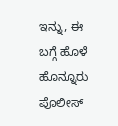ಇನ್ನು, ಈ ಬಗ್ಗೆ ಹೊಳೆ ಹೊನ್ನೂರು ಪೊಲೀಸ್‌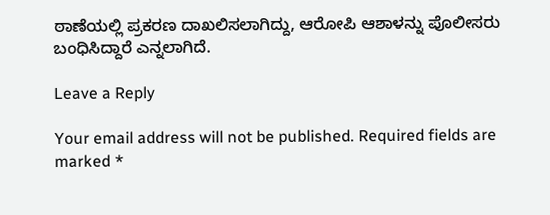ಠಾಣೆಯಲ್ಲಿ ಪ್ರಕರಣ ದಾಖಲಿಸಲಾಗಿದ್ದು, ಆರೋಪಿ ಆಶಾಳನ್ನು ಪೊಲೀಸರು ಬಂಧಿಸಿದ್ದಾರೆ ಎನ್ನಲಾಗಿದೆ.

Leave a Reply

Your email address will not be published. Required fields are marked *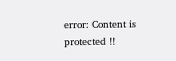error: Content is protected !!